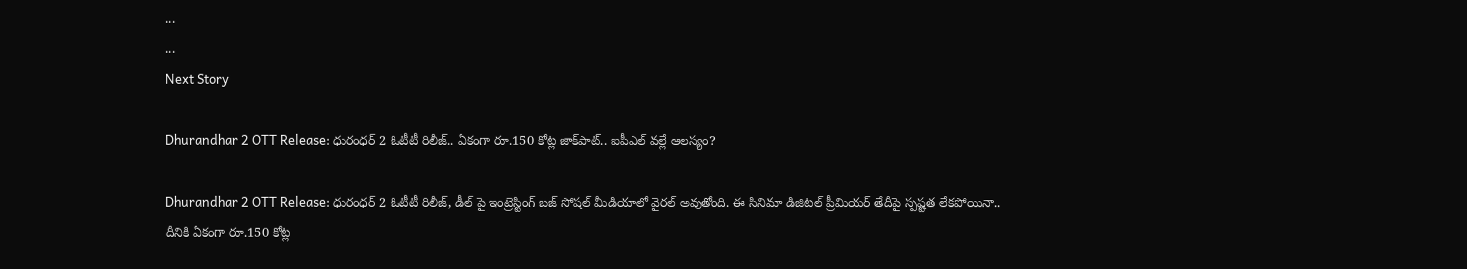...
...
Next Story

Dhurandhar 2 OTT Release: ధురంధర్ 2 ఓటీటీ రిలీజ్.. ఏకంగా రూ.150 కోట్ల జాక్‌పాట్.. ఐపీఎల్ వల్లే ఆలస్యం?

Dhurandhar 2 OTT Release: ధురంధర్ 2 ఓటీటీ రిలీజ్, డీల్ పై ఇంట్రెస్టింగ్ బజ్ సోషల్ మీడియాలో వైరల్ అవుతోంది. ఈ సినిమా డిజిటల్ ప్రీమియర్ తేదీపై స్పష్టత లేకపోయినా.. దీనికి ఏకంగా రూ.150 కోట్ల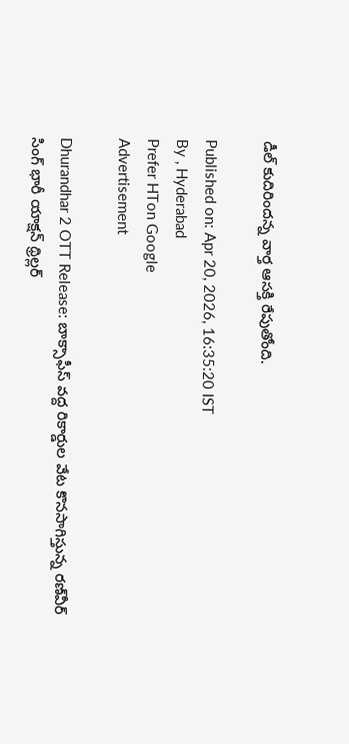డీల్ కుదిరిందన్న వార్త ఆసక్తి రేపుతోంది.

Published on: Apr 20, 2026, 16:35:20 IST
By , Hyderabad
Prefer HTon Google
Advertisement

Dhurandhar 2 OTT Release: బాక్సాఫీస్ వద్ద రికార్డుల వేట కొనసాగిస్తున్న రణ్‌వీర్ సింగ్ భారీ యాక్షన్ థ్రిల్లర్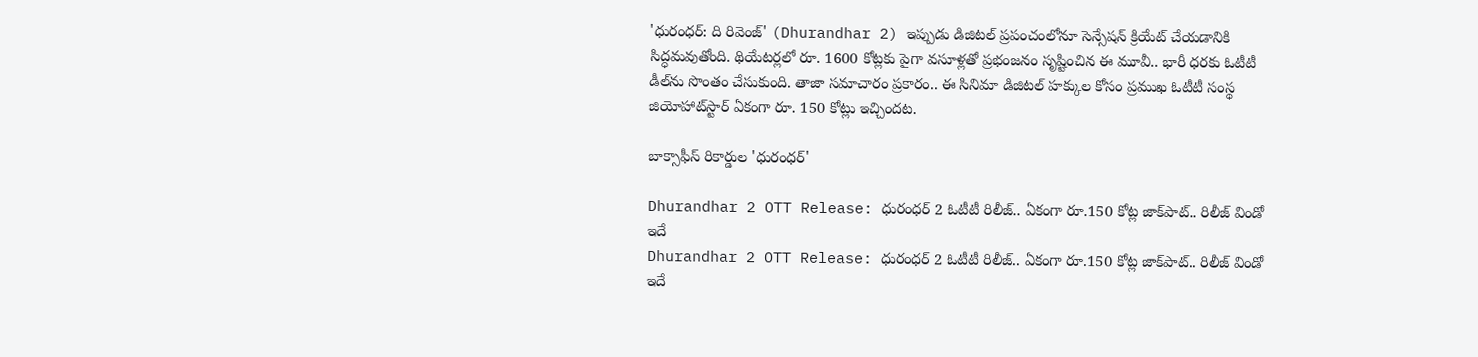'ధురంధర్: ది రివెంజ్' (Dhurandhar 2) ఇప్పుడు డిజిటల్ ప్రపంచంలోనూ సెన్సేషన్ క్రియేట్ చేయడానికి సిద్ధమవుతోంది. థియేటర్లలో రూ. 1600 కోట్లకు పైగా వసూళ్లతో ప్రభంజనం సృష్టించిన ఈ మూవీ.. భారీ ధరకు ఓటీటీ డీల్‌ను సొంతం చేసుకుంది. తాజా సమాచారం ప్రకారం.. ఈ సినిమా డిజిటల్ హక్కుల కోసం ప్రముఖ ఓటీటీ సంస్థ జియోహాట్‌స్టార్ ఏకంగా రూ. 150 కోట్లు ఇచ్చిందట.

బాక్సాఫీస్ రికార్డుల 'ధురంధర్'

Dhurandhar 2 OTT Release: ధురంధర్ 2 ఓటీటీ రిలీజ్.. ఏకంగా రూ.150 కోట్ల జాక్‌పాట్.. రిలీజ్ విండో ఇదే
Dhurandhar 2 OTT Release: ధురంధర్ 2 ఓటీటీ రిలీజ్.. ఏకంగా రూ.150 కోట్ల జాక్‌పాట్.. రిలీజ్ విండో ఇదే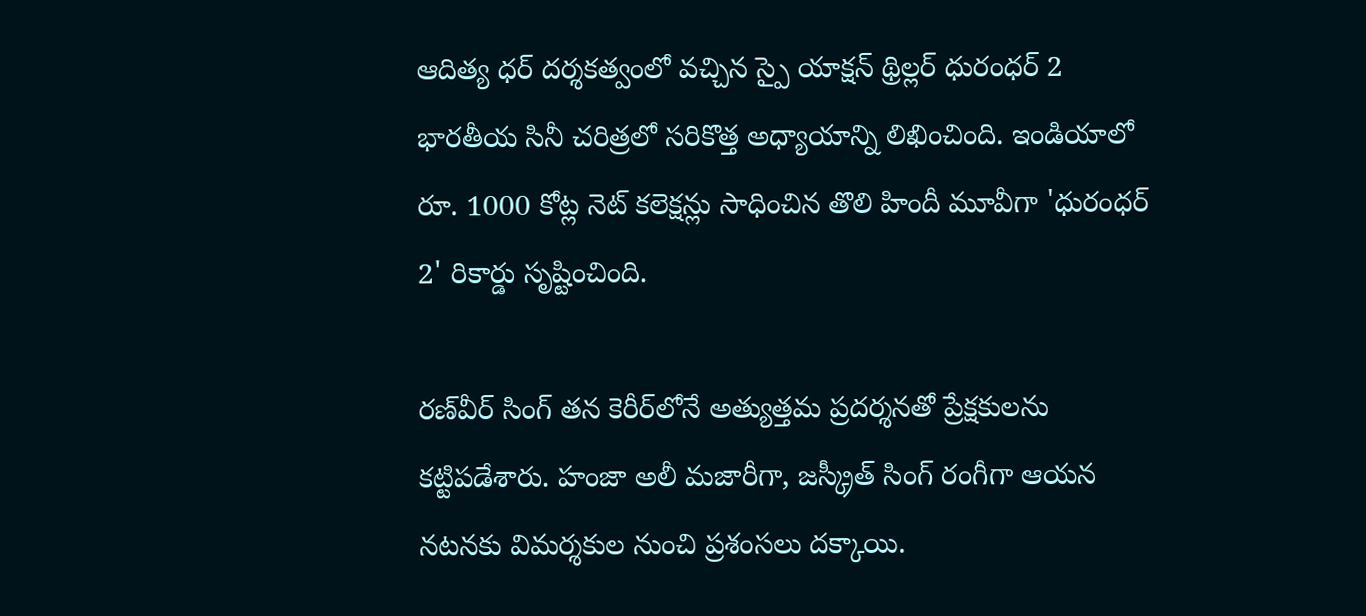ఆదిత్య ధర్ దర్శకత్వంలో వచ్చిన స్పై యాక్షన్ థ్రిల్లర్ ధురంధర్ 2 భారతీయ సినీ చరిత్రలో సరికొత్త అధ్యాయాన్ని లిఖించింది. ఇండియాలో రూ. 1000 కోట్ల నెట్ కలెక్షన్లు సాధించిన తొలి హిందీ మూవీగా 'ధురంధర్ 2' రికార్డు సృష్టించింది.

రణ్‌వీర్ సింగ్ తన కెరీర్‌లోనే అత్యుత్తమ ప్రదర్శనతో ప్రేక్షకులను కట్టిపడేశారు. హంజా అలీ మజారీగా, జస్క్రీత్ సింగ్ రంగీగా ఆయన నటనకు విమర్శకుల నుంచి ప్రశంసలు దక్కాయి.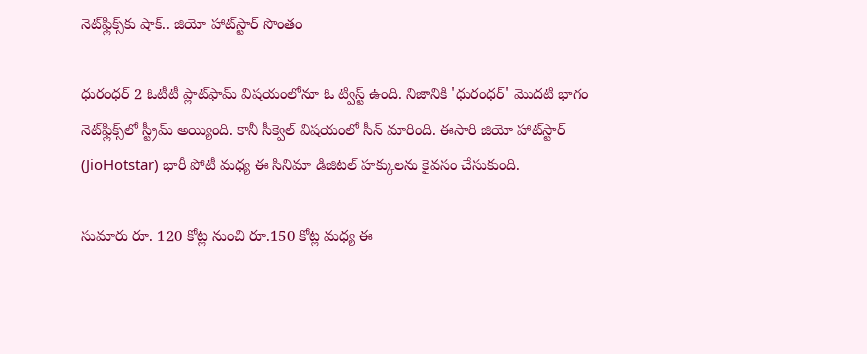నెట్‌ఫ్లిక్స్‌కు షాక్.. జియో హాట్‌స్టార్ సొంతం

ధురంధర్ 2 ఓటీటీ ప్లాట్‌ఫామ్ విషయంలోనూ ఓ ట్విస్ట్ ఉంది. నిజానికి 'ధురంధర్' మొదటి భాగం నెట్‌ఫ్లిక్స్‌లో స్ట్రీమ్ అయ్యింది. కానీ సీక్వెల్ విషయంలో సీన్ మారింది. ఈసారి జియో హాట్‌స్టార్ (JioHotstar) భారీ పోటీ మధ్య ఈ సినిమా డిజిటల్ హక్కులను కైవసం చేసుకుంది.

సుమారు రూ. 120 కోట్ల నుంచి రూ.150 కోట్ల మధ్య ఈ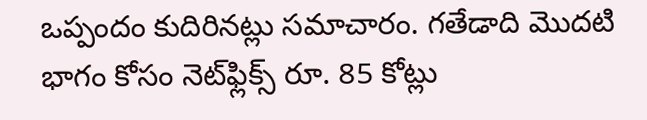ఒప్పందం కుదిరినట్లు సమాచారం. గతేడాది మొదటి భాగం కోసం నెట్‌ఫ్లిక్స్ రూ. 85 కోట్లు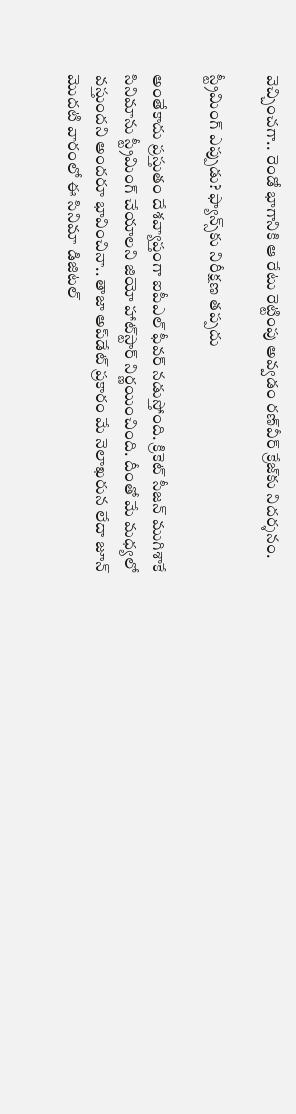వెచ్చించగా.. రెండో భాగానికి ఆ రేటు రెట్టింపు అవ్వడం రణ్‌వీర్ క్రేజ్‌కు నిదర్శనం.

స్ట్రీమింగ్ ఎప్పుడు? ఫ్యాన్స్‌కు నిరీక్షణ తప్పదు

అంతేకాదు ప్రస్తుతం దేశవ్యాప్తంగా ఐపీఎల్ ఫీవర్ నడుస్తోంది. క్రికెట్ సీజన్ ముగిశాకే సినిమాను స్ట్రీమింగ్ చేయాలని జియో హాట్‌స్టార్ నిర్ణయించింది. దీంతో మే మధ్యలో వస్తుందని అందరూ భావించినా.. తాజా అప్‌డేట్ ప్రకారం మే నెలాఖరున లేదా జూన్ మొదటి వారంలో ఈ సినిమా డిజిటల్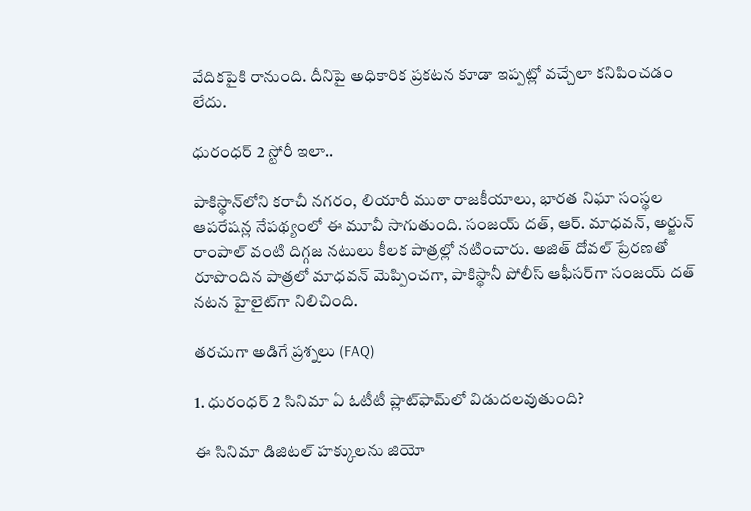వేదికపైకి రానుంది. దీనిపై అధికారిక ప్రకటన కూడా ఇప్పట్లో వచ్చేలా కనిపించడం లేదు.

ధురంధర్ 2 స్టోరీ ఇలా..

పాకిస్థాన్‌లోని కరాచీ నగరం, లియారీ ముఠా రాజకీయాలు, భారత నిఘా సంస్థల ఆపరేషన్ల నేపథ్యంలో ఈ మూవీ సాగుతుంది. సంజయ్ దత్, ఆర్. మాధవన్, అర్జున్ రాంపాల్ వంటి దిగ్గజ నటులు కీలక పాత్రల్లో నటించారు. అజిత్ దోవల్ ప్రేరణతో రూపొందిన పాత్రలో మాధవన్ మెప్పించగా, పాకిస్థానీ పోలీస్ ఆఫీసర్‌గా సంజయ్ దత్ నటన హైలైట్‌గా నిలిచింది.

తరచుగా అడిగే ప్రశ్నలు (FAQ)

1. ధురంధర్ 2 సినిమా ఏ ఓటీటీ ప్లాట్‌ఫామ్‌లో విడుదలవుతుంది?

ఈ సినిమా డిజిటల్ హక్కులను జియో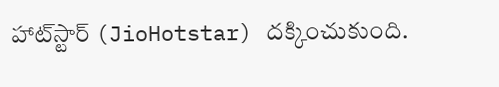హాట్‌స్టార్ (JioHotstar) దక్కించుకుంది.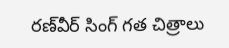రణ్‌వీర్ సింగ్ గత చిత్రాలు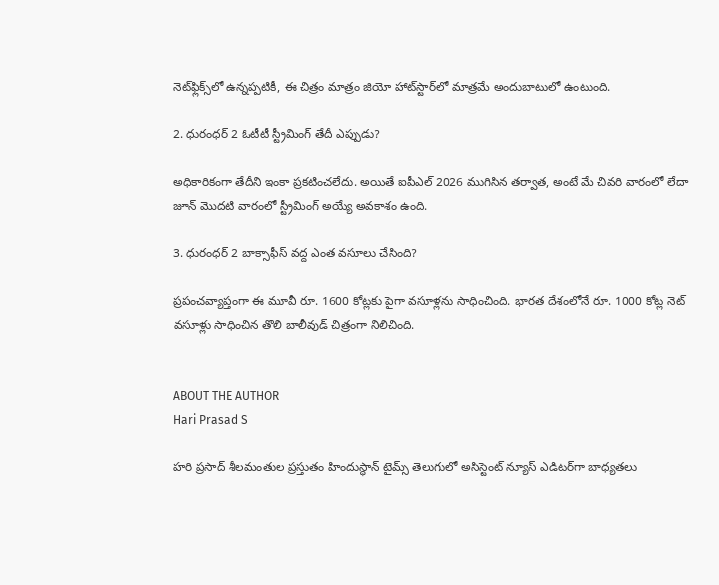నెట్‌ఫ్లిక్స్‌లో ఉన్నప్పటికీ, ఈ చిత్రం మాత్రం జియో హాట్‌స్టార్‌లో మాత్రమే అందుబాటులో ఉంటుంది.

2. ధురంధర్ 2 ఓటీటీ స్ట్రీమింగ్ తేదీ ఎప్పుడు?

అధికారికంగా తేదీని ఇంకా ప్రకటించలేదు. అయితే ఐపీఎల్ 2026 ముగిసిన తర్వాత, అంటే మే చివరి వారంలో లేదా జూన్ మొదటి వారంలో స్ట్రీమింగ్ అయ్యే అవకాశం ఉంది.

3. ధురంధర్ 2 బాక్సాఫీస్ వద్ద ఎంత వసూలు చేసింది?

ప్రపంచవ్యాప్తంగా ఈ మూవీ రూ. 1600 కోట్లకు పైగా వసూళ్లను సాధించింది. భారత దేశంలోనే రూ. 1000 కోట్ల నెట్ వసూళ్లు సాధించిన తొలి బాలీవుడ్ చిత్రంగా నిలిచింది.


ABOUT THE AUTHOR
Hari Prasad S

హరి ప్రసాద్ శీలమంతుల ప్రస్తుతం హిందుస్థాన్ టైమ్స్ తెలుగులో అసిస్టెంట్ న్యూస్ ఎడిటర్‌గా బాధ్యతలు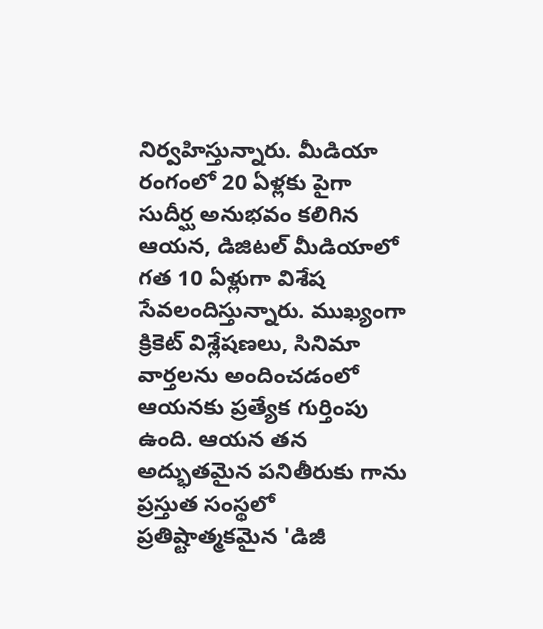నిర్వహిస్తున్నారు. మీడియా రంగంలో 20 ఏళ్లకు పైగా సుదీర్ఘ అనుభవం కలిగిన ఆయన, డిజిటల్ మీడియాలో గత 10 ఏళ్లుగా విశేష సేవలందిస్తున్నారు. ముఖ్యంగా క్రికెట్ విశ్లేషణలు, సినిమా వార్తలను అందించడంలో ఆయనకు ప్రత్యేక గుర్తింపు ఉంది. ఆయన తన అద్భుతమైన పనితీరుకు గాను ప్రస్తుత సంస్థలో ప్రతిష్టాత్మకమైన 'డిజీ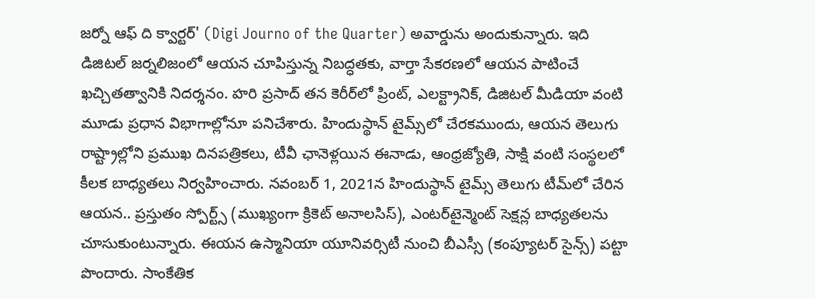జర్నో ఆఫ్ ది క్వార్టర్' (Digi Journo of the Quarter) అవార్డును అందుకున్నారు. ఇది డిజిటల్ జర్నలిజంలో ఆయన చూపిస్తున్న నిబద్ధతకు, వార్తా సేకరణలో ఆయన పాటించే ఖచ్చితత్వానికి నిదర్శనం. హరి ప్రసాద్ తన కెరీర్‌లో ప్రింట్, ఎలక్ట్రానిక్, డిజిటల్ మీడియా వంటి మూడు ప్రధాన విభాగాల్లోనూ పనిచేశారు. హిందుస్థాన్ టైమ్స్‌లో చేరకముందు, ఆయన తెలుగు రాష్ట్రాల్లోని ప్రముఖ దినపత్రికలు, టీవీ ఛానెళ్లయిన ఈనాడు, ఆంధ్రజ్యోతి, సాక్షి వంటి సంస్థలలో కీలక బాధ్యతలు నిర్వహించారు. నవంబర్ 1, 2021న హిందుస్థాన్ టైమ్స్ తెలుగు టీమ్‌లో చేరిన ఆయన.. ప్రస్తుతం స్పోర్ట్స్ (ముఖ్యంగా క్రికెట్ అనాలసిస్), ఎంటర్‌టైన్మెంట్ సెక్షన్ల బాధ్యతలను చూసుకుంటున్నారు. ఈయన ఉస్మానియా యూనివర్సిటీ నుంచి బీఎస్సీ (కంప్యూటర్ సైన్స్) పట్టా పొందారు. సాంకేతిక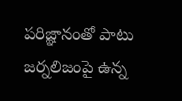పరిజ్ఞానంతో పాటు జర్నలిజంపై ఉన్న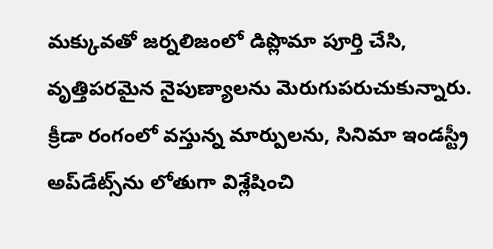మక్కువతో జర్నలిజంలో డిప్లొమా పూర్తి చేసి, వృత్తిపరమైన నైపుణ్యాలను మెరుగుపరుచుకున్నారు. క్రీడా రంగంలో వస్తున్న మార్పులను, సినిమా ఇండస్ట్రీ అప్‌డేట్స్‌ను లోతుగా విశ్లేషించి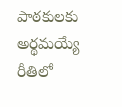పాఠకులకు అర్థమయ్యే రీతిలో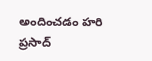అందించడం హరి ప్రసాద్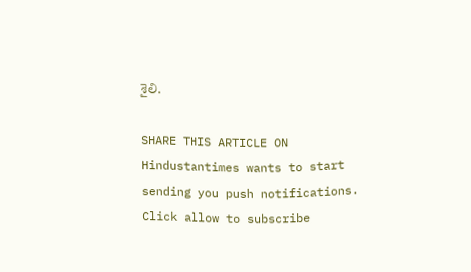శైలి.

SHARE THIS ARTICLE ON
Hindustantimes wants to start sending you push notifications. Click allow to subscribe